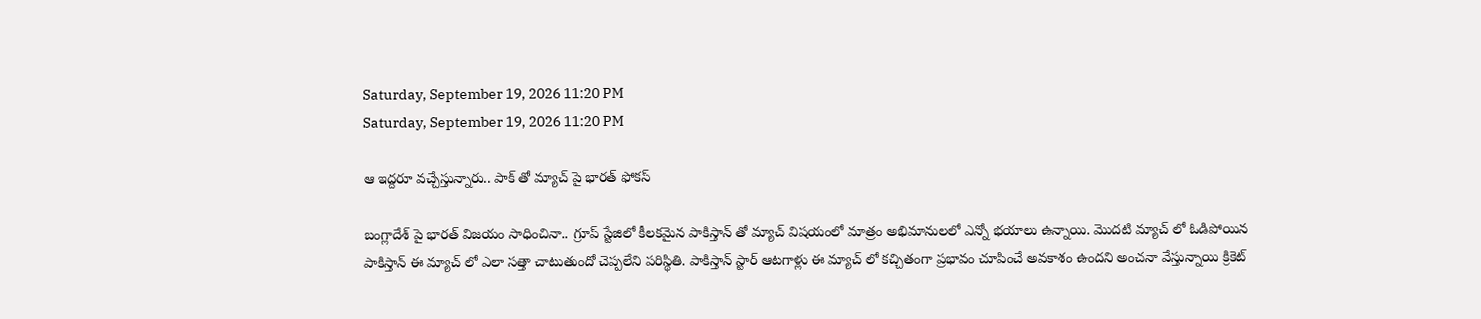Saturday, September 19, 2026 11:20 PM
Saturday, September 19, 2026 11:20 PM

ఆ ఇద్దరూ వచ్చేస్తున్నారు.. పాక్ తో మ్యాచ్ పై భారత్ ఫోకస్

బంగ్లాదేశ్ పై భారత్ విజయం సాధించినా.. గ్రూప్ స్టేజిలో కీలకమైన పాకిస్తాన్ తో మ్యాచ్ విషయంలో మాత్రం అభిమానులలో ఎన్నో భయాలు ఉన్నాయి. మొదటి మ్యాచ్ లో ఓడిపోయిన పాకిస్తాన్ ఈ మ్యాచ్ లో ఎలా సత్తా చాటుతుందో చెప్పలేని పరిస్థితి. పాకిస్తాన్ స్టార్ ఆటగాళ్లు ఈ మ్యాచ్ లో కచ్చితంగా ప్రభావం చూపించే అవకాశం ఉందని అంచనా వేస్తున్నాయి క్రికెట్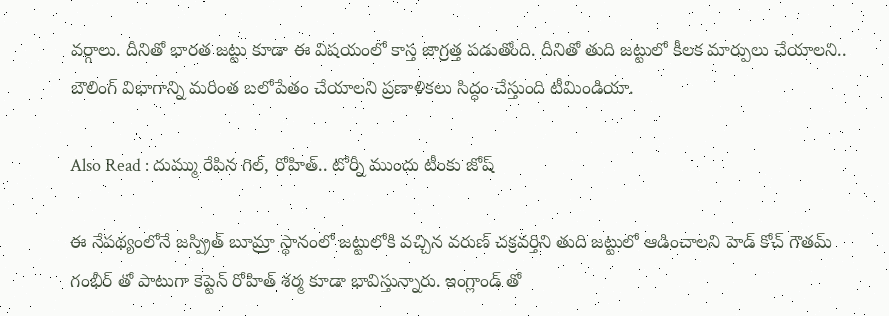వర్గాలు. దీనితో భారత జట్టు కూడా ఈ విషయంలో కాస్త జాగ్రత్త పడుతోంది. దీనితో తుది జట్టులో కీలక మార్పులు చేయాలని.. బౌలింగ్ విభాగాన్ని మరింత బలోపేతం చేయాలని ప్రణాళికలు సిద్ధం చేస్తుంది టీమిండియా.

Also Read : దుమ్ము రేపిన గిల్, రోహిత్.. టోర్నీ ముందు టీంకు జోష్

ఈ నేపథ్యంలోనే జస్ప్రిత్ బూమ్రా స్థానంలో జట్టులోకి వచ్చిన వరుణ్ చక్రవర్తిని తుది జట్టులో ఆడించాలని హెడ్ కోచ్ గౌతమ్ గంభీర్ తో పాటుగా కెప్టెన్ రోహిత్ శర్మ కూడా భావిస్తున్నారు. ఇంగ్లాండ్ తో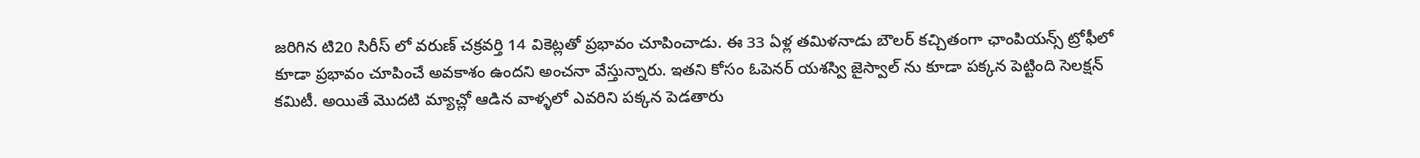జరిగిన టి20 సిరీస్ లో వరుణ్ చక్రవర్తి 14 వికెట్లతో ప్రభావం చూపించాడు. ఈ 33 ఏళ్ల తమిళనాడు బౌలర్ కచ్చితంగా ఛాంపియన్స్ ట్రోఫీలో కూడా ప్రభావం చూపించే అవకాశం ఉందని అంచనా వేస్తున్నారు. ఇతని కోసం ఓపెనర్ యశస్వి జైస్వాల్ ను కూడా పక్కన పెట్టింది సెలక్షన్ కమిటీ. అయితే మొదటి మ్యాచ్లో ఆడిన వాళ్ళలో ఎవరిని పక్కన పెడతారు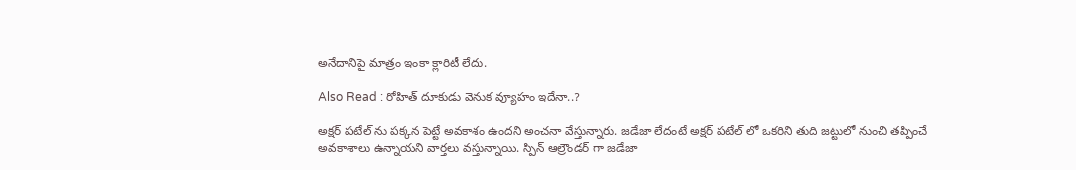అనేదానిపై మాత్రం ఇంకా క్లారిటీ లేదు.

Also Read : రోహిత్ దూకుడు వెనుక వ్యూహం ఇదేనా..?

అక్షర్ పటేల్ ను పక్కన పెట్టే అవకాశం ఉందని అంచనా వేస్తున్నారు. జడేజా లేదంటే అక్షర్ పటేల్ లో ఒకరిని తుది జట్టులో నుంచి తప్పించే అవకాశాలు ఉన్నాయని వార్తలు వస్తున్నాయి. స్పిన్ ఆల్రౌండర్ గా జడేజా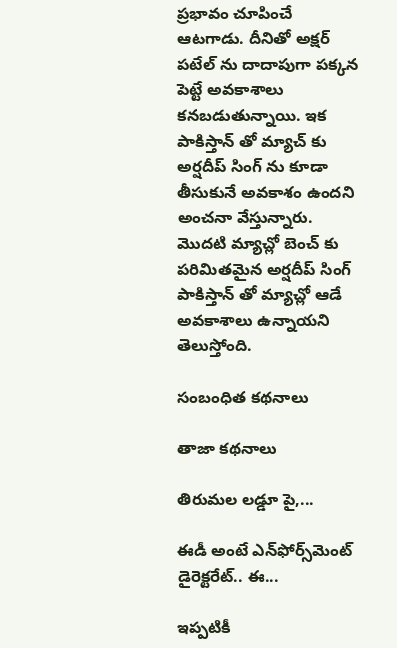ప్రభావం చూపించే ఆటగాడు. దీనితో అక్షర్ పటేల్ ను దాదాపుగా పక్కన పెట్టే అవకాశాలు కనబడుతున్నాయి. ఇక పాకిస్తాన్ తో మ్యాచ్ కు అర్షదీప్ సింగ్ ను కూడా తీసుకునే అవకాశం ఉందని అంచనా వేస్తున్నారు. మొదటి మ్యాచ్లో బెంచ్ కు పరిమితమైన అర్షదీప్ సింగ్ పాకిస్తాన్ తో మ్యాచ్లో ఆడే అవకాశాలు ఉన్నాయని తెలుస్తోంది.

సంబంధిత కథనాలు

తాజా కథనాలు

తిరుమల లడ్డూ పై,...

ఈడీ అంటే ఎన్‌ఫోర్స్‌మెంట్‌ డైరెక్టరేట్‌.. ఈ...

ఇప్పటికీ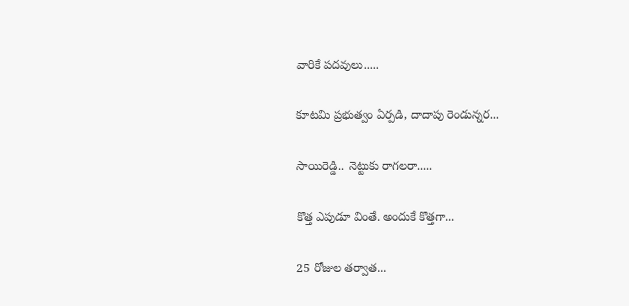వారికే పదవులు.....

కూటమి ప్రభుత్వం ఏర్పడి, దాదాపు రెండున్నర...

సాయిరెడ్డి.. నెట్టుకు రాగలరా.....

కొత్త ఎపుడూ వింతే. అందుకే కొత్తగా...

25 రోజుల తర్వాత...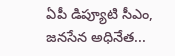ఏపీ డిప్యూటి సీఎం, జనసేన అధినేత...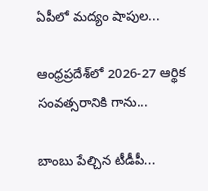ఏపీలో మద్యం షాపుల...

ఆంధ్రప్రదేశ్‌లో 2026-27 ఆర్థిక సంవత్సరానికి గాను...

బాంబు పేల్చిన టీడీపీ...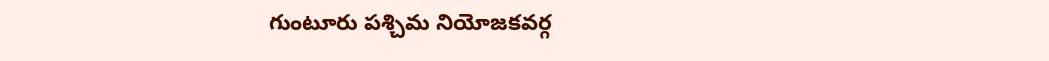గుంటూరు పశ్చిమ నియోజకవర్గ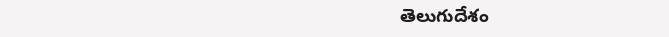తెలుగుదేశం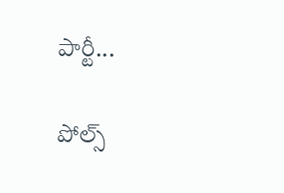పార్టీ...

పోల్స్